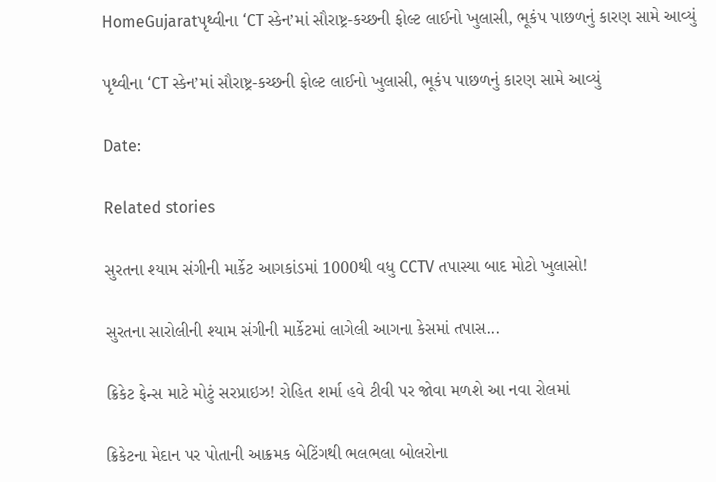HomeGujaratપૃથ્વીના ‘CT સ્કેન’માં સૌરાષ્ટ્ર-કચ્છની ફોલ્ટ લાઈનો ખુલાસી, ભૂકંપ પાછળનું કારણ સામે આવ્યું

પૃથ્વીના ‘CT સ્કેન’માં સૌરાષ્ટ્ર-કચ્છની ફોલ્ટ લાઈનો ખુલાસી, ભૂકંપ પાછળનું કારણ સામે આવ્યું

Date:

Related stories

સુરતના શ્યામ સંગીની માર્કેટ આગકાંડમાં 1000થી વધુ CCTV તપાસ્યા બાદ મોટો ખુલાસો!

સુરતના સારોલીની શ્યામ સંગીની માર્કેટમાં લાગેલી આગના કેસમાં તપાસ...

ક્રિકેટ ફેન્સ માટે મોટું સરપ્રાઇઝ! રોહિત શર્મા હવે ટીવી પર જોવા મળશે આ નવા રોલમાં

ક્રિકેટના મેદાન પર પોતાની આક્રમક બેટિંગથી ભલભલા બોલરોના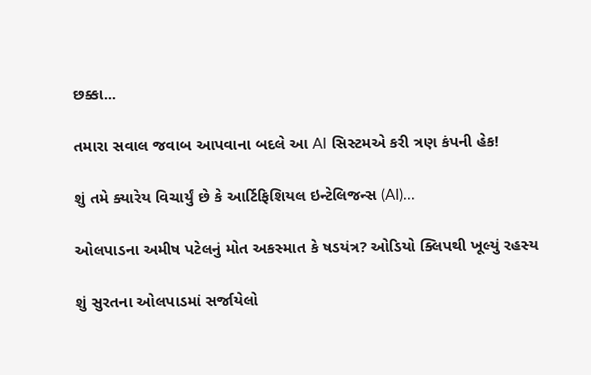છક્કા...

તમારા સવાલ જવાબ આપવાના બદલે આ AI સિસ્ટમએ કરી ત્રણ કંપની હેક!

શું તમે ક્યારેય વિચાર્યું છે કે આર્ટિફિશિયલ ઇન્ટેલિજન્સ (AI)...

ઓલપાડના અમીષ પટેલનું મોત અકસ્માત કે ષડયંત્ર? ઓડિયો ક્લિપથી ખૂલ્યું રહસ્ય

શું સુરતના ઓલપાડમાં સર્જાયેલો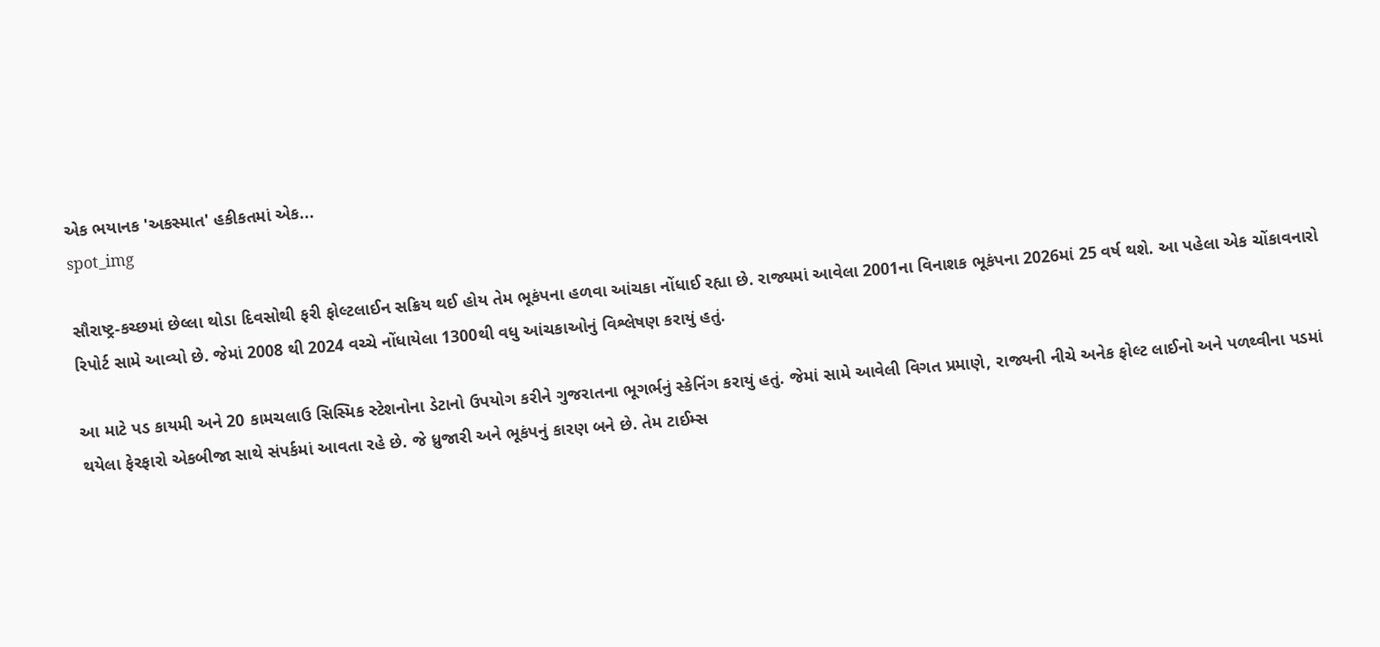એક ભયાનક 'અકસ્માત' હકીકતમાં એક...
spot_img

સૌરાષ્ટ્ર-કચ્છમાં છેલ્લા થોડા દિવસોથી ફરી ફોલ્ટલાઈન સક્રિય થઈ હોય તેમ ભૂકંપના હળવા આંચકા નોંધાઈ રહ્યા છે. રાજ્યમાં આવેલા 2001ના વિનાશક ભૂકંપના 2026માં 25 વર્ષ થશે. આ પહેલા એક ચોંકાવનારો રિપોર્ટ સામે આવ્યો છે. જેમાં 2008 થી 2024 વચ્ચે નોંધાયેલા 1300થી વધુ આંચકાઓનું વિશ્લેષણ કરાયું હતું.

આ માટે પડ કાયમી અને 20 કામચલાઉ સિસ્મિક સ્ટેશનોના ડેટાનો ઉપયોગ કરીને ગુજરાતના ભૂગર્ભનું સ્કેનિંગ કરાયું હતું. જેમાં સામે આવેલી વિગત પ્રમાણે, રાજ્યની નીચે અનેક ફોલ્ટ લાઈનો અને પળથ્વીના પડમાં થયેલા ફેરફારો એકબીજા સાથે સંપર્કમાં આવતા રહે છે. જે ધ્રુજારી અને ભૂકંપનું કારણ બને છે. તેમ ટાઈમ્સ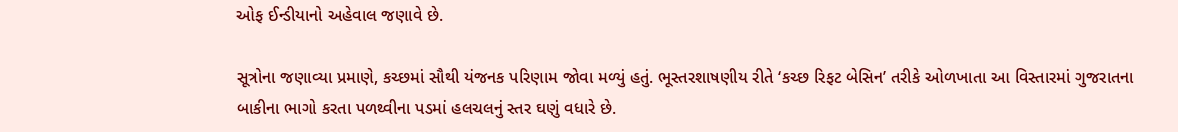ઓફ ઈન્ડીયાનો અહેવાલ જણાવે છે.

સૂત્રોના જણાવ્યા પ્રમાણે, કચ્છમાં સૌથી યંજનક પરિણામ જોવા મળ્યું હતું. ભૂસ્તરશાષણીય રીતે ‘કચ્છ રિફટ બેસિન’ તરીકે ઓળખાતા આ વિસ્તારમાં ગુજરાતના બાકીના ભાગો કરતા પળથ્વીના પડમાં હલચલનું સ્તર ઘણું વધારે છે.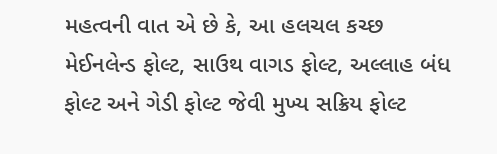મહત્વની વાત એ છે કે, આ હલચલ કચ્છ મેઈનલેન્ડ ફોલ્ટ, સાઉથ વાગડ ફોલ્ટ, અલ્લાહ બંધ ફોલ્ટ અને ગેડી ફોલ્ટ જેવી મુખ્ય સક્રિય ફોલ્ટ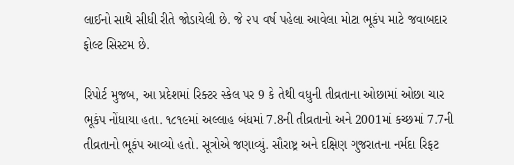લાઈનો સાથે સીધી રીતે જોડાયેલી છે. જે ૨૫ વર્ષ પહેલા આવેલા મોટા ભૂકંપ માટે જવાબદાર ફોલ્ટ સિસ્ટમ છે.

રિપોર્ટ મુજબ, આ પ્રદેશમાં રિક્ટર સ્કેલ પર 9 કે તેથી વધુની તીવ્રતાના ઓછામાં ઓછા ચાર ભૂકંપ નોંધાયા હતા. ૧૮૧૯માં અલ્લાહ બંધમાં 7.8ની તીવ્રતાનો અને 2001માં કચ્છમાં 7.7ની તીવ્રતાનો ભૂકંપ આવ્યો હતો. સૂત્રોએ જણાવ્યું. સૌરાષ્ટ્ર અને દક્ષિણ ગુજરાતના નર્મદા રિફટ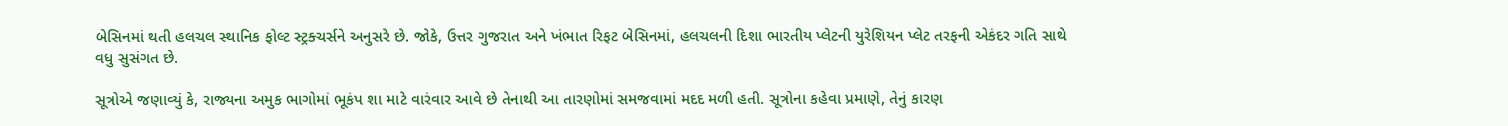બેસિનમાં થતી હલચલ સ્થાનિક ફોલ્ટ સ્ટ્રક્ચર્સને અનુસરે છે. જોકે, ઉત્તર ગુજરાત અને ખંભાત રિફટ બેસિનમાં, હલચલની દિશા ભારતીય પ્લેટની યુરેશિયન પ્લેટ તરફની એકંદર ગતિ સાથે વધુ સુસંગત છે.

સૂત્રોએ જણાવ્યું કે, રાજ્યના અમુક ભાગોમાં ભૂકંપ શા માટે વારંવાર આવે છે તેનાથી આ તારણોમાં સમજવામાં મદદ મળી હતી. સૂત્રોના કહેવા પ્રમાણે, તેનું કારણ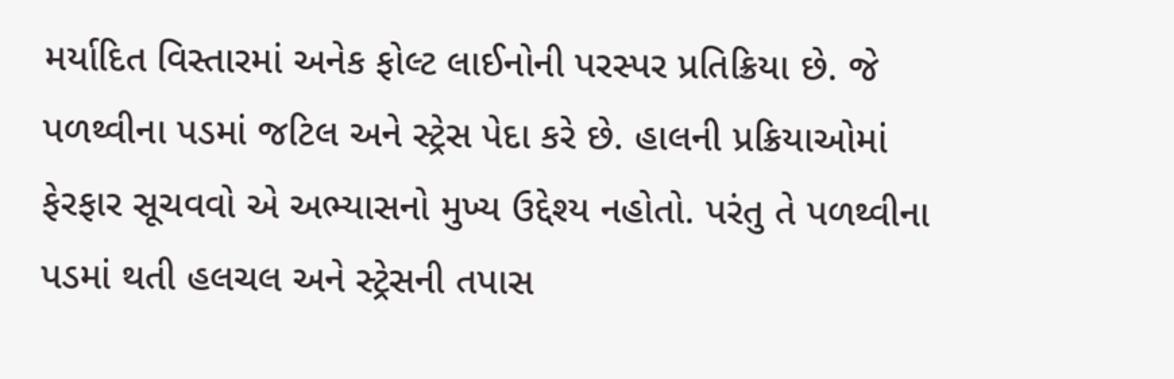મર્યાદિત વિસ્તારમાં અનેક ફોલ્ટ લાઈનોની પરસ્પર પ્રતિક્રિયા છે. જે પળથ્વીના પડમાં જટિલ અને સ્ટ્રેસ પેદા કરે છે. હાલની પ્રક્રિયાઓમાં ફેરફાર સૂચવવો એ અભ્યાસનો મુખ્ય ઉદ્દેશ્ય નહોતો. પરંતુ તે પળથ્વીના પડમાં થતી હલચલ અને સ્ટ્રેસની તપાસ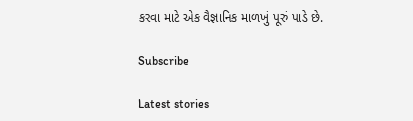કરવા માટે એક વૈજ્ઞાનિક માળખું પૂરું પાડે છે.

Subscribe

Latest stories